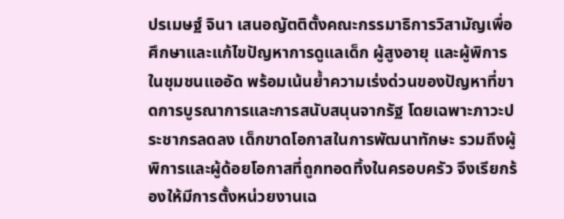ปรเมษฐ์ จินา เสนอญัตติตั้งคณะกรรมาธิการวิสามัญเพื่อศึกษาและแก้ไขปัญหาการดูแลเด็ก ผู้สูงอายุ และผู้พิการในชุมชนแออัด พร้อมเน้นย้ำความเร่งด่วนของปัญหาที่ขาดการบูรณาการและการสนับสนุนจากรัฐ โดยเฉพาะภาวะประชากรลดลง เด็กขาดโอกาสในการพัฒนาทักษะ รวมถึงผู้พิการและผู้ด้อยโอกาสที่ถูกทอดทิ้งในครอบครัว จึงเรียกร้องให้มีการตั้งหน่วยงานเฉ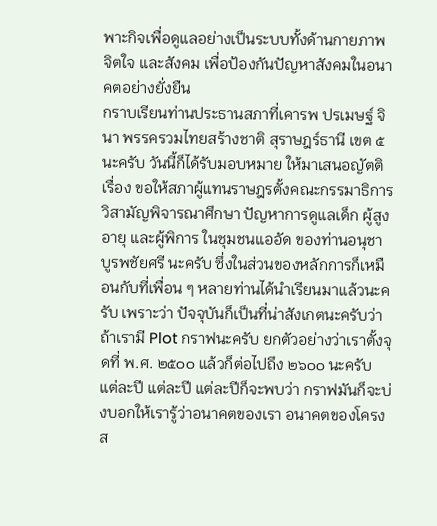พาะกิจเพื่อดูแลอย่างเป็นระบบทั้งด้านกายภาพ จิตใจ และสังคม เพื่อป้องกันปัญหาสังคมในอนาคตอย่างยั่งยืน
กราบเรียนท่านประธานสภาที่เคารพ ปรเมษฐ์ จินา พรรครวมไทยสร้างชาติ สุราษฎร์ธานี เขต ๕ นะครับ วันนี้ก็ได้รับมอบหมาย ให้มาเสนอญัตติ เรื่อง ขอให้สภาผู้แทนราษฎรตั้งคณะกรรมาธิการวิสามัญพิจารณาศึกษา ปัญหาการดูแลเด็ก ผู้สูงอายุ และผู้พิการ ในชุมชนแออัด ของท่านอนุชา บูรพชัยศรี นะครับ ซึ่งในส่วนของหลักการก็เหมือนกับที่เพื่อน ๆ หลายท่านได้นำเรียนมาแล้วนะครับ เพราะว่า ปัจจุบันก็เป็นที่น่าสังเกตนะครับว่า ถ้าเรามี Plot กราฟนะครับ ยกตัวอย่างว่าเราตั้งจุดที่ พ.ศ. ๒๕๐๐ แล้วก็ต่อไปถึง ๒๖๐๐ นะครับ แต่ละปี แต่ละปี แต่ละปีก็จะพบว่า กราฟมันก็จะบ่งบอกให้เรารู้ว่าอนาคตของเรา อนาคตของโครงส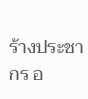ร้างประชากร อ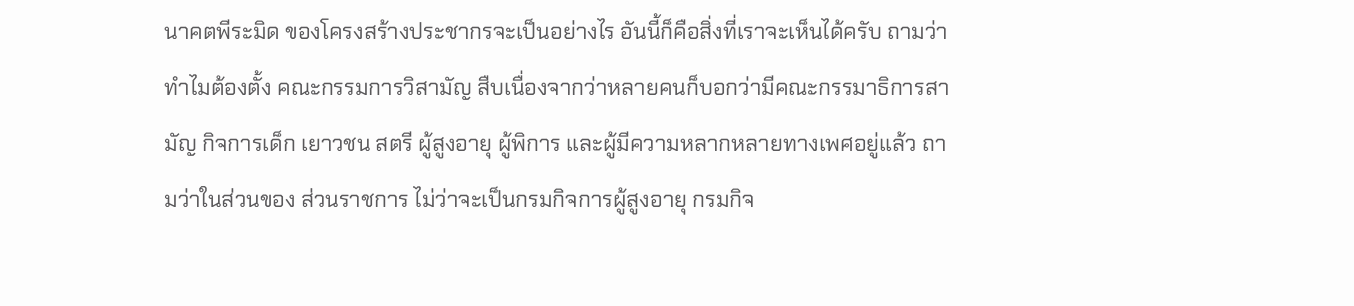นาคตพีระมิด ของโครงสร้างประชากรจะเป็นอย่างไร อันนี้ก็คือสิ่งที่เราจะเห็นได้ครับ ถามว่าทำไมต้องตั้ง คณะกรรมการวิสามัญ สืบเนื่องจากว่าหลายคนก็บอกว่ามีคณะกรรมาธิการสามัญ กิจการเด็ก เยาวชน สตรี ผู้สูงอายุ ผู้พิการ และผู้มีความหลากหลายทางเพศอยู่แล้ว ถามว่าในส่วนของ ส่วนราชการ ไม่ว่าจะเป็นกรมกิจการผู้สูงอายุ กรมกิจ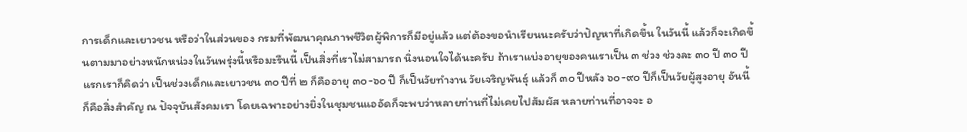การเด็กและเยาวชน หรือว่าในส่วนของ กรมที่พัฒนาคุณภาพชีวิตผู้พิการก็มีอยู่แล้ว แต่ต้องขอนำเรียนนะครับว่าปัญหาที่เกิดขึ้น ในวันนี้ แล้วก็จะเกิดขึ้นตามมาอย่างหนักหน่วงในวันพรุ่งนี้หรือมะรืนนี้ เป็นสิ่งที่เราไม่สามารถ นิ่งนอนใจได้นะครับ ถ้าเราแบ่งอายุของคนเราเป็น ๓ ช่วง ช่วงละ ๓๐ ปี ๓๐ ปีแรกเราก็คิดว่า เป็นช่วงเด็กและเยาวชน ๓๐ ปีที่ ๒ ก็คืออายุ ๓๐-๖๐ ปี ก็เป็นวัยทำงาน วัยเจริญพันธุ์ แล้วก็ ๓๐ ปีหลัง ๖๐-๙๐ ปีก็เป็นวัยผู้สูงอายุ อันนี้ก็คือสิ่งสำคัญ ณ ปัจจุบันสังคมเรา โดยเฉพาะอย่างยิ่งในชุมชนแออัดก็จะพบว่าหลายท่านที่ไม่เคยไปสัมผัส หลายท่านที่อาจจะ อ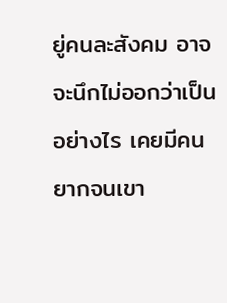ยู่คนละสังคม อาจจะนึกไม่ออกว่าเป็นอย่างไร เคยมีคนยากจนเขา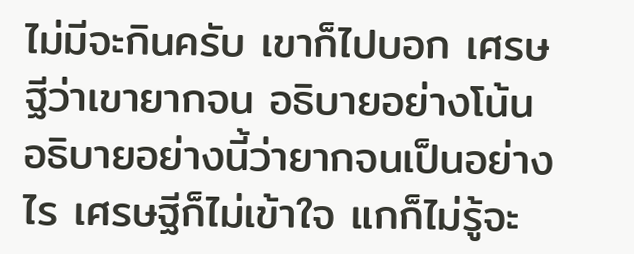ไม่มีจะกินครับ เขาก็ไปบอก เศรษฐีว่าเขายากจน อธิบายอย่างโน้น อธิบายอย่างนี้ว่ายากจนเป็นอย่างไร เศรษฐีก็ไม่เข้าใจ แกก็ไม่รู้จะ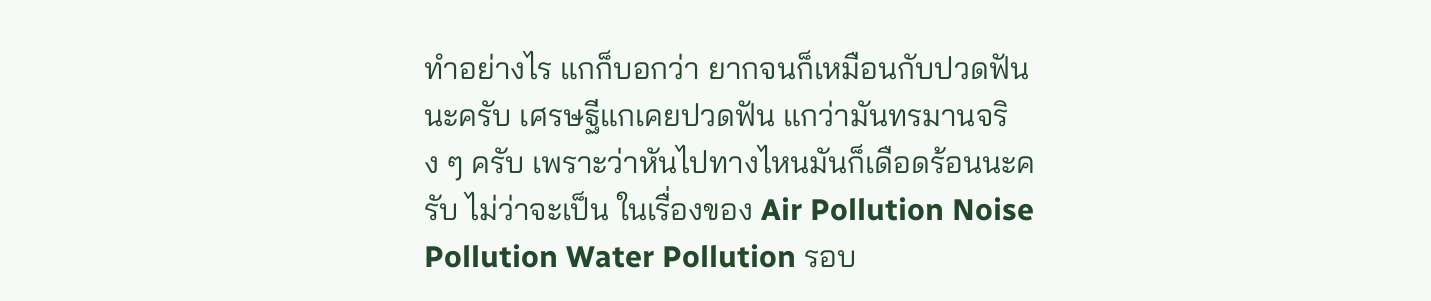ทำอย่างไร แกก็บอกว่า ยากจนก็เหมือนกับปวดฟันนะครับ เศรษฐีแกเคยปวดฟัน แกว่ามันทรมานจริง ๆ ครับ เพราะว่าหันไปทางไหนมันก็เดือดร้อนนะครับ ไม่ว่าจะเป็น ในเรื่องของ Air Pollution Noise Pollution Water Pollution รอบ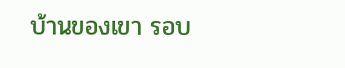บ้านของเขา รอบ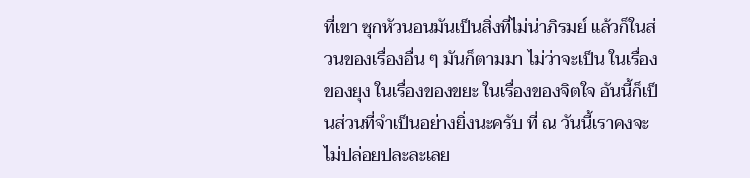ที่เขา ซุกหัวนอนมันเป็นสิ่งที่ไม่น่าภิรมย์ แล้วก็ในส่วนของเรื่องอื่น ๆ มันก็ตามมา ไม่ว่าจะเป็น ในเรื่องของยุง ในเรื่องของขยะ ในเรื่องของจิตใจ อันนี้ก็เป็นส่วนที่จำเป็นอย่างยิ่งนะครับ ที่ ณ วันนี้เราคงจะไม่ปล่อยปละละเลย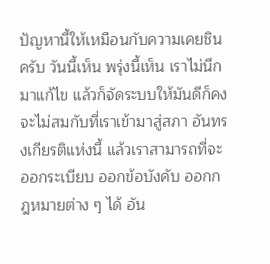ปัญหานี้ให้เหมือนกับความเคยชินครับ วันนี้เห็น พรุ่งนี้เห็น เราไม่นึกมาแก้ไข แล้วก็จัดระบบให้มันดีก็คงจะไม่สมกับที่เราเข้ามาสู่สภา อันทรงเกียรติแห่งนี้ แล้วเราสามารถที่จะออกระเบียบ ออกข้อบังคับ ออกกฎหมายต่าง ๆ ได้ อัน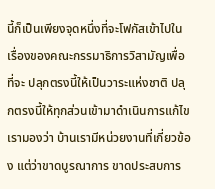นี้ก็เป็นเพียงจุดหนึ่งที่จะโฟกัสเข้าไปในเรื่องของคณะกรรมาธิการวิสามัญเพื่อที่จะ ปลุกตรงนี้ให้เป็นวาระแห่งชาติ ปลุกตรงนี้ให้ทุกส่วนเข้ามาดำเนินการแก้ไข เรามองว่า บ้านเรามีหน่วยงานที่เกี่ยวข้อง แต่ว่าขาดบูรณาการ ขาดประสบการ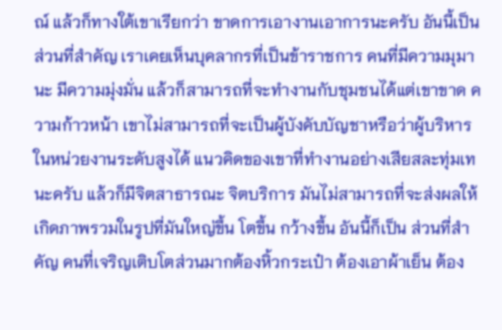ณ์ แล้วก็ทางใต้เขาเรียกว่า ขาดการเอางานเอาการนะครับ อันนี้เป็นส่วนที่สำคัญ เราเคยเห็นบุคลากรที่เป็นข้าราชการ คนที่มีความมุมานะ มีความมุ่งมั่น แล้วก็สามารถที่จะทำงานกับชุมชนได้แต่เขาขาด ความก้าวหน้า เขาไม่สามารถที่จะเป็นผู้บังคับบัญชาหรือว่าผู้บริหารในหน่วยงานระดับสูงได้ แนวคิดของเขาที่ทำงานอย่างเสียสละทุ่มเทนะครับ แล้วก็มีจิตสาธารณะ จิตบริการ มันไม่สามารถที่จะส่งผลให้เกิดภาพรวมในรูปที่มันใหญ่ขึ้น โตขึ้น กว้างขึ้น อันนี้ก็เป็น ส่วนที่สำคัญ คนที่เจริญเติบโตส่วนมากต้องหิ้วกระเป๋า ต้องเอาผ้าเย็น ต้อง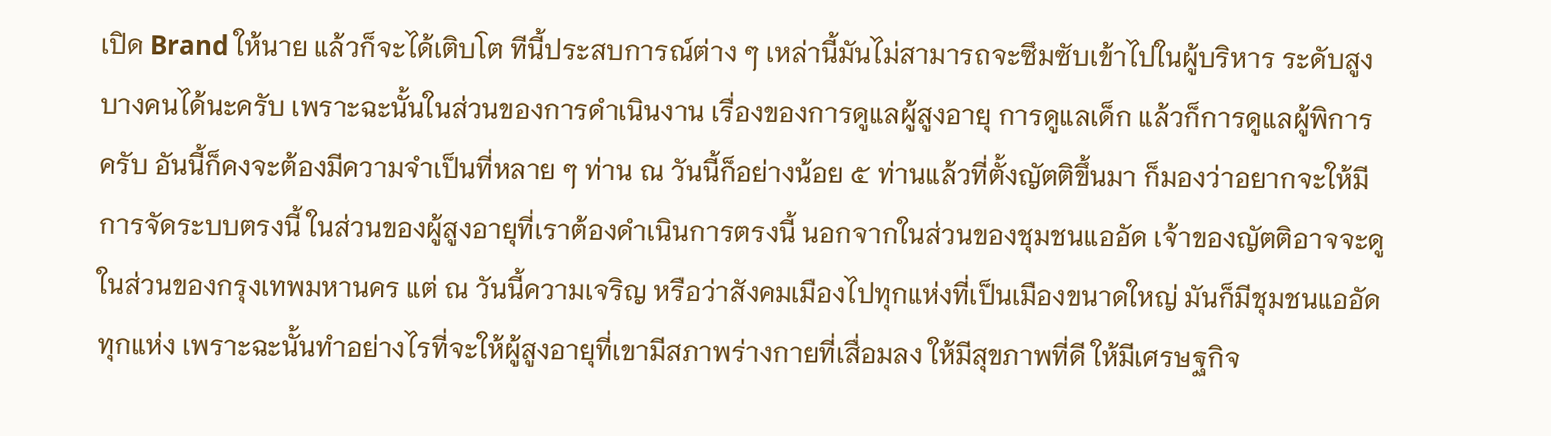เปิด Brand ให้นาย แล้วก็จะได้เติบโต ทีนี้ประสบการณ์ต่าง ๆ เหล่านี้มันไม่สามารถจะซึมซับเข้าไปในผู้บริหาร ระดับสูงบางคนได้นะครับ เพราะฉะนั้นในส่วนของการดำเนินงาน เรื่องของการดูแลผู้สูงอายุ การดูแลเด็ก แล้วก็การดูแลผู้พิการครับ อันนี้ก็คงจะต้องมีความจำเป็นที่หลาย ๆ ท่าน ณ วันนี้ก็อย่างน้อย ๕ ท่านแล้วที่ตั้งญัตติขึ้นมา ก็มองว่าอยากจะให้มีการจัดระบบตรงนี้ ในส่วนของผู้สูงอายุที่เราต้องดำเนินการตรงนี้ นอกจากในส่วนของชุมชนแออัด เจ้าของญัตติอาจจะดูในส่วนของกรุงเทพมหานคร แต่ ณ วันนี้ความเจริญ หรือว่าสังคมเมืองไปทุกแห่งที่เป็นเมืองขนาดใหญ่ มันก็มีชุมชนแออัด ทุกแห่ง เพราะฉะนั้นทำอย่างไรที่จะให้ผู้สูงอายุที่เขามีสภาพร่างกายที่เสื่อมลง ให้มีสุขภาพที่ดี ให้มีเศรษฐกิจ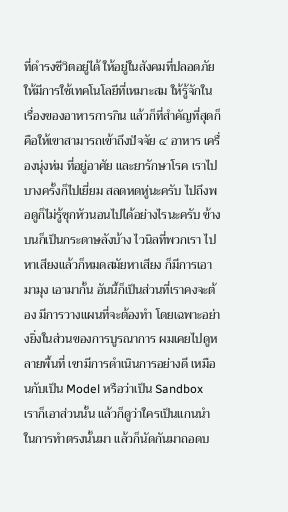ที่ดำรงชีวิตอยู่ได้ ให้อยู่ในสังคมที่ปลอดภัย ให้มีการใช้เทคโนโลยีที่เหมาะสม ให้รู้จักในเรื่องของอาหารการกิน แล้วก็ที่สำคัญที่สุดก็คือให้เขาสามารถเข้าถึงปัจจัย ๔ อาหาร เครื่องนุ่งห่ม ที่อยู่อาศัย และยารักษาโรค เราไปบางครั้งก็ไปเยี่ยม สลดหดหู่นะครับ ไปถึงพอดูก็ไม่รู้ซุกหัวนอนไปได้อย่างไรนะครับ ข้างบนก็เป็นกระดาษลังบ้าง ไวนิลที่พวกเรา ไปหาเสียงแล้วก็หมดสมัยหาเสียง ก็มีการเอามามุง เอามากั้น อันนี้ก็เป็นส่วนที่เราคงจะต้อง มีการวางแผนที่จะต้องทำ โดยเฉพาะอย่างยิ่งในส่วนของการบูรณาการ ผมเคยไปดูหลายพื้นที่ เขามีการดำเนินการอย่างดี เหมือนกับเป็น Model หรือว่าเป็น Sandbox เราก็เอาส่วนนั้น แล้วก็ดูว่าใครเป็นแกนนำในการทำตรงนั้นมา แล้วก็นัดกันมาถอดบ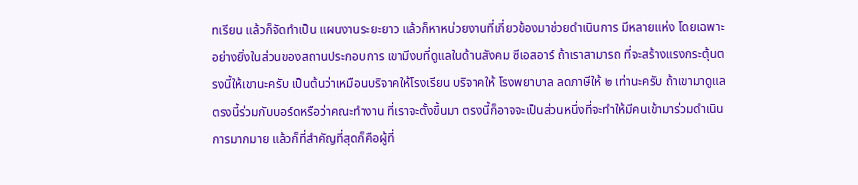ทเรียน แล้วก็จัดทำเป็น แผนงานระยะยาว แล้วก็หาหน่วยงานที่เกี่ยวข้องมาช่วยดำเนินการ มีหลายแห่ง โดยเฉพาะ อย่างยิ่งในส่วนของสถานประกอบการ เขามีงบที่ดูแลในด้านสังคม ซีเอสอาร์ ถ้าเราสามารถ ที่จะสร้างแรงกระตุ้นตรงนี้ให้เขานะครับ เป็นต้นว่าเหมือนบริจาคให้โรงเรียน บริจาคให้ โรงพยาบาล ลดภาษีให้ ๒ เท่านะครับ ถ้าเขามาดูแลตรงนี้ร่วมกับบอร์ดหรือว่าคณะทำงาน ที่เราจะตั้งขึ้นมา ตรงนี้ก็อาจจะเป็นส่วนหนึ่งที่จะทำให้มีคนเข้ามาร่วมดำเนินการมากมาย แล้วก็ที่สำคัญที่สุดก็คือผู้ที่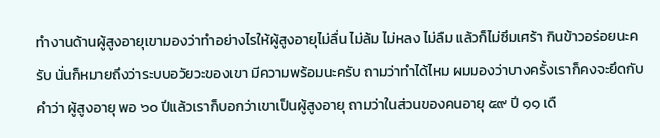ทำงานด้านผู้สูงอายุเขามองว่าทำอย่างไรให้ผู้สูงอายุไม่ลื่น ไม่ล้ม ไม่หลง ไม่ลืม แล้วก็ไม่ซึมเศร้า กินข้าวอร่อยนะครับ นั่นก็หมายถึงว่าระบบอวัยวะของเขา มีความพร้อมนะครับ ถามว่าทำได้ไหม ผมมองว่าบางครั้งเราก็คงจะยึดกับคำว่า ผู้สูงอายุ พอ ๖๐ ปีแล้วเราก็บอกว่าเขาเป็นผู้สูงอายุ ถามว่าในส่วนของคนอายุ ๕๙ ปี ๑๑ เดื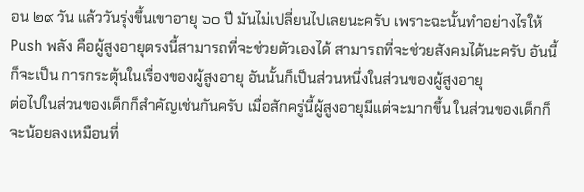อน ๒๙ วัน แล้ววันรุ่งขึ้นเขาอายุ ๖๐ ปี มันไม่เปลี่ยนไปเลยนะครับ เพราะฉะนั้นทำอย่างไรให้ Push พลัง คือผู้สูงอายุตรงนี้สามารถที่จะช่วยตัวเองได้ สามารถที่จะช่วยสังคมได้นะครับ อันนี้ก็จะเป็น การกระตุ้นในเรื่องของผู้สูงอายุ อันนั้นก็เป็นส่วนหนึ่งในส่วนของผู้สูงอายุ
ต่อไปในส่วนของเด็กก็สำคัญเช่นกันครับ เมื่อสักครู่นี้ผู้สูงอายุมีแต่จะมากขึ้น ในส่วนของเด็กก็จะน้อยลงเหมือนที่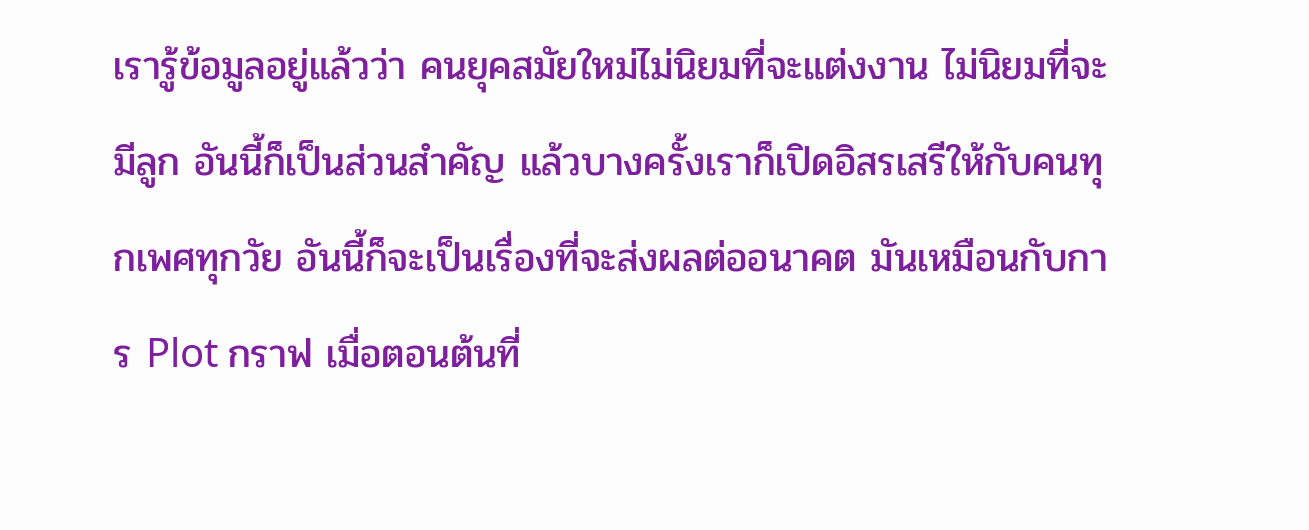เรารู้ข้อมูลอยู่แล้วว่า คนยุคสมัยใหม่ไม่นิยมที่จะแต่งงาน ไม่นิยมที่จะมีลูก อันนี้ก็เป็นส่วนสำคัญ แล้วบางครั้งเราก็เปิดอิสรเสรีให้กับคนทุกเพศทุกวัย อันนี้ก็จะเป็นเรื่องที่จะส่งผลต่ออนาคต มันเหมือนกับการ Plot กราฟ เมื่อตอนต้นที่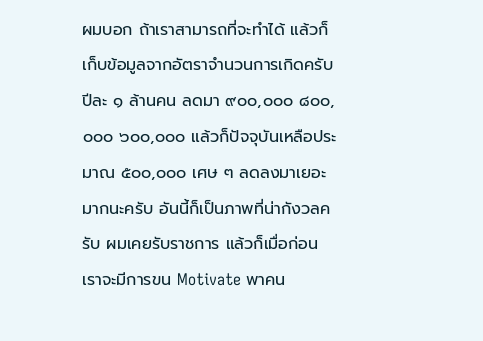ผมบอก ถ้าเราสามารถที่จะทำได้ แล้วก็เก็บข้อมูลจากอัตราจำนวนการเกิดครับ ปีละ ๑ ล้านคน ลดมา ๙๐๐,๐๐๐ ๘๐๐,๐๐๐ ๖๐๐,๐๐๐ แล้วก็ปัจจุบันเหลือประมาณ ๕๐๐,๐๐๐ เศษ ๆ ลดลงมาเยอะมากนะครับ อันนี้ก็เป็นภาพที่น่ากังวลครับ ผมเคยรับราชการ แล้วก็เมื่อก่อน เราจะมีการขน Motivate พาคน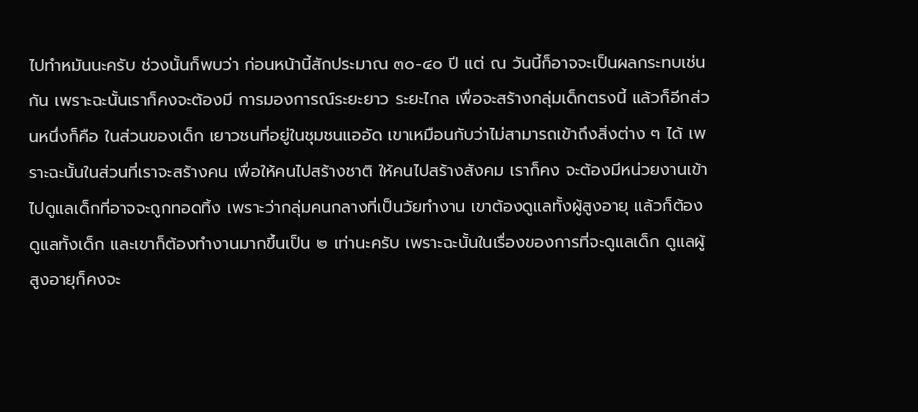ไปทำหมันนะครับ ช่วงนั้นก็พบว่า ก่อนหน้านี้สักประมาณ ๓๐-๔๐ ปี แต่ ณ วันนี้ก็อาจจะเป็นผลกระทบเช่นกัน เพราะฉะนั้นเราก็คงจะต้องมี การมองการณ์ระยะยาว ระยะไกล เพื่อจะสร้างกลุ่มเด็กตรงนี้ แล้วก็อีกส่วนหนึ่งก็คือ ในส่วนของเด็ก เยาวชนที่อยู่ในชุมชนแออัด เขาเหมือนกับว่าไม่สามารถเข้าถึงสิ่งต่าง ๆ ได้ เพราะฉะนั้นในส่วนที่เราจะสร้างคน เพื่อให้คนไปสร้างชาติ ให้คนไปสร้างสังคม เราก็คง จะต้องมีหน่วยงานเข้าไปดูแลเด็กที่อาจจะถูกทอดทิ้ง เพราะว่ากลุ่มคนกลางที่เป็นวัยทำงาน เขาต้องดูแลทั้งผู้สูงอายุ แล้วก็ต้องดูแลทั้งเด็ก และเขาก็ต้องทำงานมากขึ้นเป็น ๒ เท่านะครับ เพราะฉะนั้นในเรื่องของการที่จะดูแลเด็ก ดูแลผู้สูงอายุก็คงจะ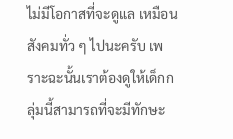ไม่มีโอกาสที่จะดูแล เหมือนสังคมทั่ว ๆ ไปนะครับ เพราะฉะนั้นเราต้องดูให้เด็กกลุ่มนี้สามารถที่จะมีทักษะ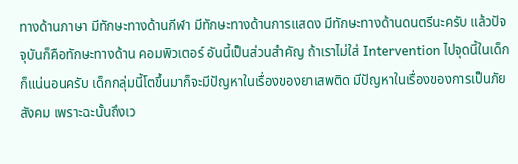ทางด้านภาษา มีทักษะทางด้านกีฬา มีทักษะทางด้านการแสดง มีทักษะทางด้านดนตรีนะครับ แล้วปัจจุบันก็คือทักษะทางด้าน คอมพิวเตอร์ อันนี้เป็นส่วนสำคัญ ถ้าเราไม่ใส่ Intervention ไปจุดนี้ในเด็ก ก็แน่นอนครับ เด็กกลุ่มนี้โตขึ้นมาก็จะมีปัญหาในเรื่องของยาเสพติด มีปัญหาในเรื่องของการเป็นภัยสังคม เพราะฉะนั้นถึงเว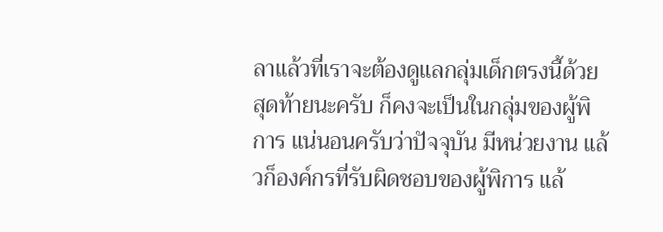ลาแล้วที่เราจะต้องดูแลกลุ่มเด็กตรงนี้ด้วย
สุดท้ายนะครับ ก็คงจะเป็นในกลุ่มของผู้พิการ แน่นอนครับว่าปัจจุบัน มีหน่วยงาน แล้วก็องค์กรที่รับผิดชอบของผู้พิการ แล้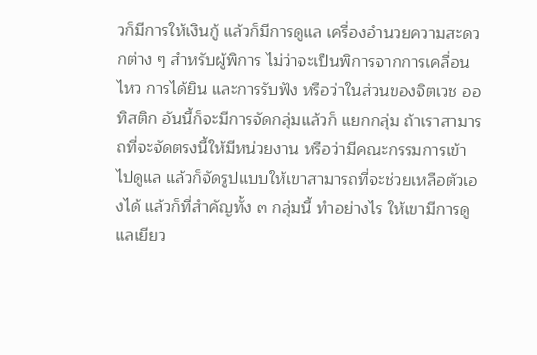วก็มีการให้เงินกู้ แล้วก็มีการดูแล เครื่องอำนวยความสะดวกต่าง ๆ สำหรับผู้พิการ ไม่ว่าจะเป็นพิการจากการเคลื่อนไหว การได้ยิน และการรับฟัง หรือว่าในส่วนของจิตเวช ออทิสติก อันนี้ก็จะมีการจัดกลุ่มแล้วก็ แยกกลุ่ม ถ้าเราสามารถที่จะจัดตรงนี้ให้มีหน่วยงาน หรือว่ามีคณะกรรมการเข้าไปดูแล แล้วก็จัดรูปแบบให้เขาสามารถที่จะช่วยเหลือตัวเองได้ แล้วก็ที่สำคัญทั้ง ๓ กลุ่มนี้ ทำอย่างไร ให้เขามีการดูแลเยียว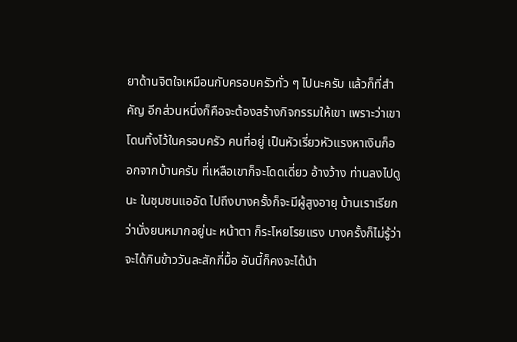ยาด้านจิตใจเหมือนกับครอบครัวทั่ว ๆ ไปนะครับ แล้วก็ที่สำคัญ อีกส่วนหนึ่งก็คือจะต้องสร้างกิจกรรมให้เขา เพราะว่าเขาโดนทิ้งไว้ในครอบครัว คนที่อยู่ เป็นหัวเรี่ยวหัวแรงหาเงินก็ออกจากบ้านครับ ที่เหลือเขาก็จะโดดเดี่ยว อ้างว้าง ท่านลงไปดูนะ ในชุมชนแออัด ไปถึงบางครั้งก็จะมีผู้สูงอายุ บ้านเราเรียกว่านั่งยนหมากอยู่นะ หน้าตา ก็ระโหยโรยแรง บางครั้งก็ไม่รู้ว่าจะได้กินข้าววันละสักกี่มื้อ อันนี้ก็คงจะได้นำ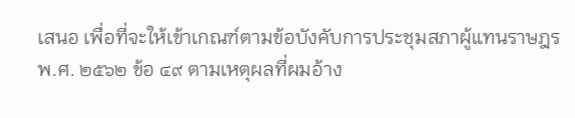เสนอ เพื่อที่จะให้เข้าเกณฑ์ตามข้อบังคับการประชุมสภาผู้แทนราษฎร พ.ศ. ๒๕๖๒ ข้อ ๔๙ ตามเหตุผลที่ผมอ้าง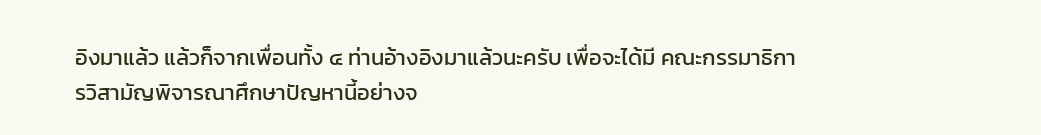อิงมาแล้ว แล้วก็จากเพื่อนทั้ง ๔ ท่านอ้างอิงมาแล้วนะครับ เพื่อจะได้มี คณะกรรมาธิการวิสามัญพิจารณาศึกษาปัญหานี้อย่างจ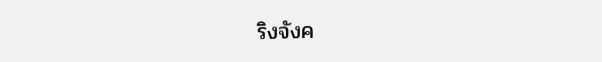ริงจังค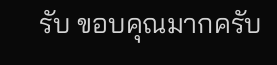รับ ขอบคุณมากครับ